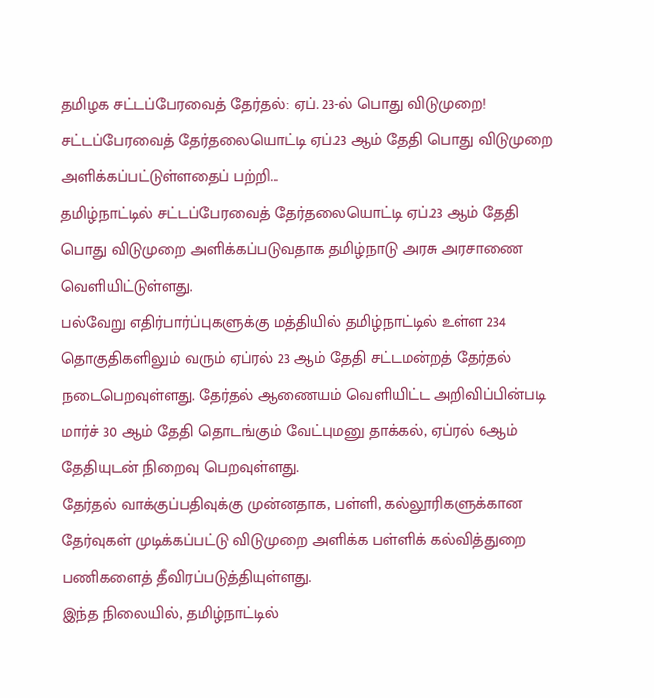தமிழக சட்டப்பேரவைத் தேர்தல்: ஏப். 23-ல் பொது விடுமுறை!
சட்டப்பேரவைத் தேர்தலையொட்டி ஏப்.23 ஆம் தேதி பொது விடுமுறை அளிக்கப்பட்டுள்ளதைப் பற்றி...
தமிழ்நாட்டில் சட்டப்பேரவைத் தேர்தலையொட்டி ஏப்.23 ஆம் தேதி பொது விடுமுறை அளிக்கப்படுவதாக தமிழ்நாடு அரசு அரசாணை வெளியிட்டுள்ளது.
பல்வேறு எதிர்பார்ப்புகளுக்கு மத்தியில் தமிழ்நாட்டில் உள்ள 234 தொகுதிகளிலும் வரும் ஏப்ரல் 23 ஆம் தேதி சட்டமன்றத் தேர்தல் நடைபெறவுள்ளது. தேர்தல் ஆணையம் வெளியிட்ட அறிவிப்பின்படி மார்ச் 30 ஆம் தேதி தொடங்கும் வேட்புமனு தாக்கல், ஏப்ரல் 6ஆம் தேதியுடன் நிறைவு பெறவுள்ளது.
தேர்தல் வாக்குப்பதிவுக்கு முன்னதாக, பள்ளி, கல்லூரிகளுக்கான தேர்வுகள் முடிக்கப்பட்டு விடுமுறை அளிக்க பள்ளிக் கல்வித்துறை பணிகளைத் தீவிரப்படுத்தியுள்ளது.
இந்த நிலையில், தமிழ்நாட்டில்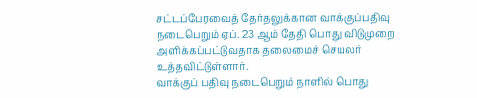சட்டப்பேரவைத் தேர்தலுக்கான வாக்குப்பதிவு நடைபெறும் ஏப். 23 ஆம் தேதி பொது விடுமுறை அளிக்கப்பட்டுவதாக தலைமைச் செயலர் உத்தவிட்டுள்ளார்.
வாக்குப் பதிவு நடைபெறும் நாளில் பொது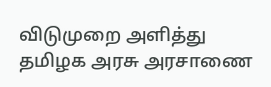விடுமுறை அளித்து தமிழக அரசு அரசாணை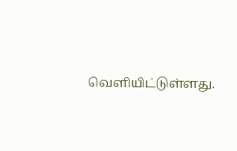வெளியிட்டுள்ளது.